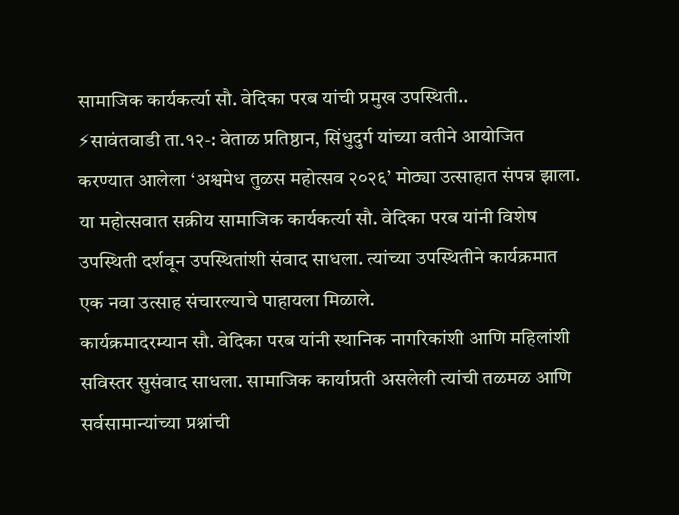सामाजिक कार्यकर्त्या सौ. वेदिका परब यांची प्रमुख उपस्थिती..
⚡सावंतवाडी ता.१२-: वेताळ प्रतिष्ठान, सिंधुदुर्ग यांच्या वतीने आयोजित करण्यात आलेला ‘अश्वमेध तुळस महोत्सव २०२६’ मोठ्या उत्साहात संपन्न झाला. या महोत्सवात सक्रीय सामाजिक कार्यकर्त्या सौ. वेदिका परब यांनी विशेष उपस्थिती दर्शवून उपस्थितांशी संवाद साधला. त्यांच्या उपस्थितीने कार्यक्रमात एक नवा उत्साह संचारल्याचे पाहायला मिळाले.
कार्यक्रमादरम्यान सौ. वेदिका परब यांनी स्थानिक नागरिकांशी आणि महिलांशी सविस्तर सुसंवाद साधला. सामाजिक कार्याप्रती असलेली त्यांची तळमळ आणि सर्वसामान्यांच्या प्रश्नांची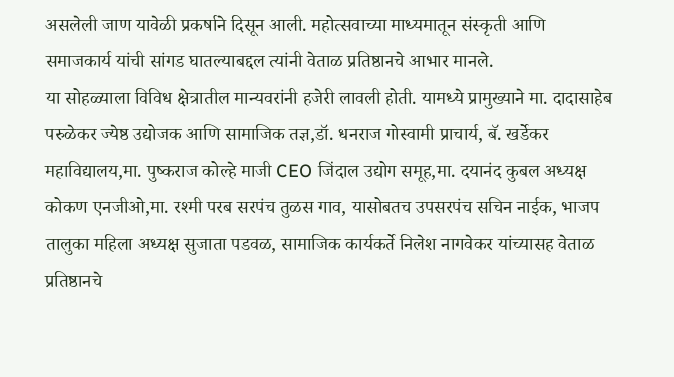असलेली जाण यावेळी प्रकर्षाने दिसून आली. महोत्सवाच्या माध्यमातून संस्कृती आणि समाजकार्य यांची सांगड घातल्याबद्दल त्यांनी वेताळ प्रतिष्ठानचे आभार मानले.
या सोहळ्याला विविध क्षेत्रातील मान्यवरांनी हजेरी लावली होती. यामध्ये प्रामुख्याने मा. दादासाहेब परुळेकर ज्येष्ठ उद्योजक आणि सामाजिक तज्ञ,डॉ. धनराज गोस्वामी प्राचार्य, बॅ. खर्डेकर महाविद्यालय,मा. पुष्कराज कोल्हे माजी CEO जिंदाल उद्योग समूह,मा. दयानंद कुबल अध्यक्ष कोकण एनजीओ,मा. रश्मी परब सरपंच तुळस गाव, यासोबतच उपसरपंच सचिन नाईक, भाजप तालुका महिला अध्यक्ष सुजाता पडवळ, सामाजिक कार्यकर्ते निलेश नागवेकर यांच्यासह वेताळ प्रतिष्ठानचे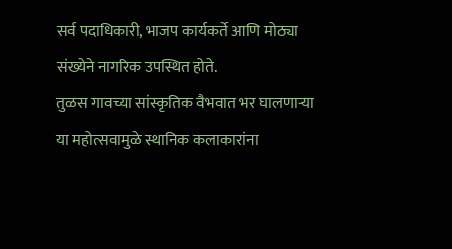सर्व पदाधिकारी, भाजप कार्यकर्ते आणि मोठ्या संख्येने नागरिक उपस्थित होते.
तुळस गावच्या सांस्कृतिक वैभवात भर घालणाऱ्या या महोत्सवामुळे स्थानिक कलाकारांना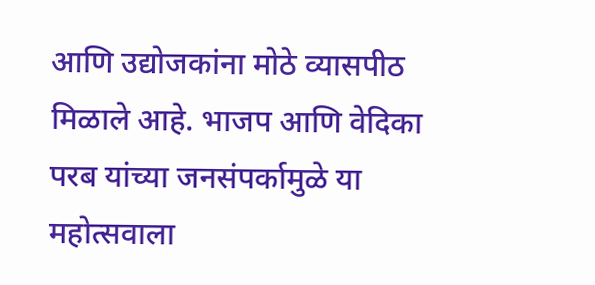आणि उद्योजकांना मोठे व्यासपीठ मिळाले आहे. भाजप आणि वेदिका परब यांच्या जनसंपर्कामुळे या महोत्सवाला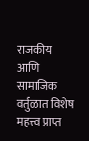राजकीय आणि सामाजिक वर्तुळात विशेष महत्त्व प्राप्त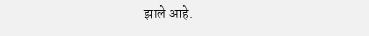झाले आहे.